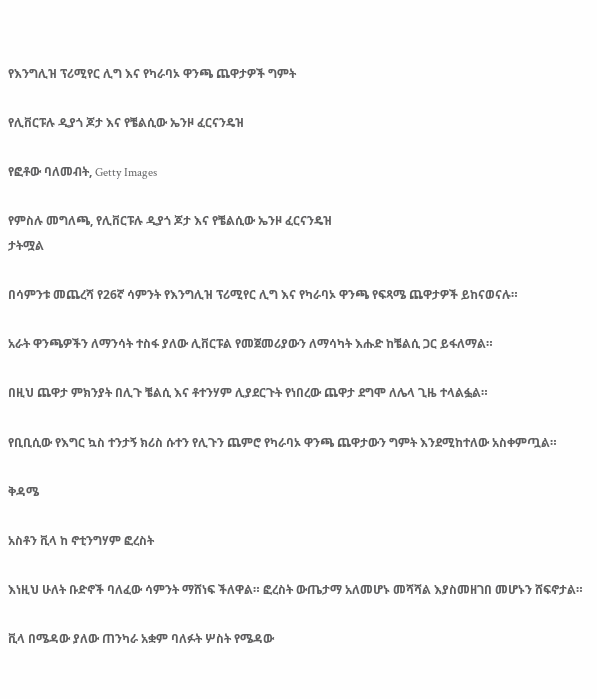የእንግሊዝ ፕሪሚየር ሊግ እና የካራባኦ ዋንጫ ጨዋታዎች ግምት

የሊቨርፑሉ ዲያጎ ጆታ እና የቼልሲው ኤንዞ ፈርናንዴዝ

የፎቶው ባለመብት, Getty Images

የምስሉ መግለጫ, የሊቨርፑሉ ዲያጎ ጆታ እና የቼልሲው ኤንዞ ፈርናንዴዝ
ታትሟል

በሳምንቱ መጨረሻ የ26ኛ ሳምንት የእንግሊዝ ፕሪሚየር ሊግ እና የካራባኦ ዋንጫ የፍጻሜ ጨዋታዎች ይከናወናሉ።

አራት ዋንጫዎችን ለማንሳት ተስፋ ያለው ሊቨርፑል የመጀመሪያውን ለማሳካት እሑድ ከቼልሲ ጋር ይፋለማል።

በዚህ ጨዋታ ምክንያት በሊጉ ቼልሲ እና ቶተንሃም ሊያደርጉት የነበረው ጨዋታ ደግሞ ለሌላ ጊዜ ተላልፏል።

የቢቢሲው የእግር ኳስ ተንታኝ ክሪስ ሱተን የሊጉን ጨምሮ የካራባኦ ዋንጫ ጨዋታውን ግምት እንደሚከተለው አስቀምጧል።

ቅዳሜ

አስቶን ቪላ ከ ኖቲንግሃም ፎረስት

እነዚህ ሁለት ቡድኖች ባለፈው ሳምንት ማሸነፍ ችለዋል። ፎረስት ውጤታማ አለመሆኑ መሻሻል እያስመዘገበ መሆኑን ሸፍኖታል።

ቪላ በሜዳው ያለው ጠንካራ አቋም ባለፉት ሦስት የሜዳው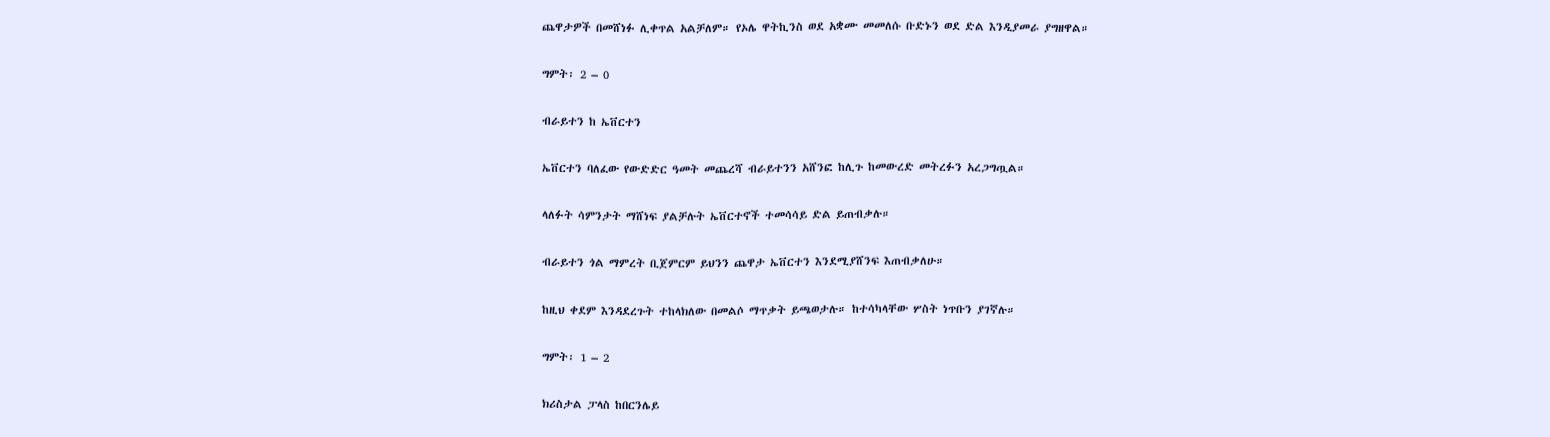ጨዋታዎች በመሸነፉ ሊቀጥል አልቻለም። የኦሌ ዋትኪንስ ወደ አቋሙ መመለሱ ቡድኑን ወደ ድል እንዲያመራ ያግዘዋል።

ግምት፡ 2 – 0

ብራይተን ከ ኤቨርተን

ኤቨርተን ባለፈው የውድድር ዓመት መጨረሻ ብራይተንን አሸንፎ ከሊጉ ከመውረድ መትረፉን አረጋግጧል።

ላለፉት ሳምንታት ማሸነፍ ያልቻሉት ኤቨርተኖች ተመሳሳይ ድል ይጠብቃሉ።

ብራይተን ጎል ማምረት ቢጀምርም ይህንን ጨዋታ ኤቨርተን እንደሚያሸንፍ እጠብቃለሁ።

ከዚህ ቀደም እንዳደረጉት ተከላክለው በመልሶ ማጥቃት ይጫወታሉ። ከተሳካላቸው ሦስት ነጥቡን ያገኛሉ።

ግምት፡ 1 – 2

ክሪስታል ፓላስ ከበርንሌይ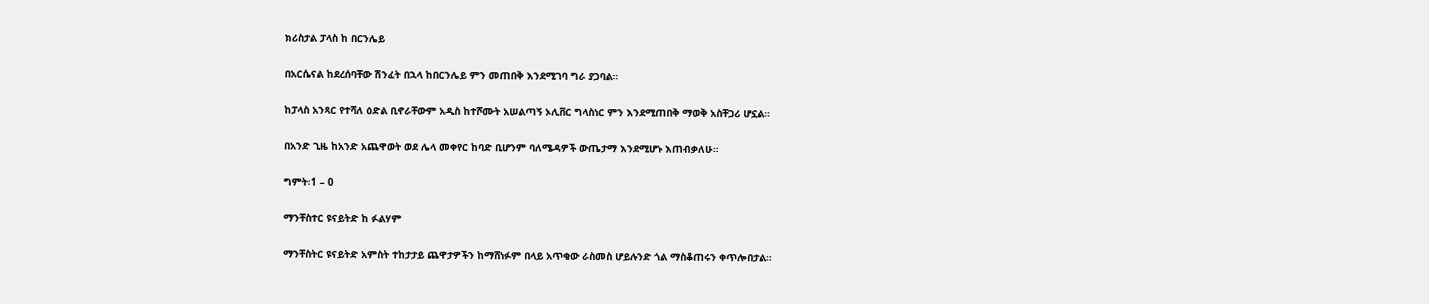ክሪስታል ፓላስ ከ በርንሌይ

በአርሴናል ከደረሰባቸው ሽንፈት በኋላ ከበርንሌይ ምን መጠበቅ እንደሚገባ ግራ ያጋባል።

ከፓላስ አንጻር የተሻለ ዕድል ቢኖራቸውም አዲስ ከተሾሙት አሠልጣኝ ኦሊቨር ግላስነር ምን እንደሚጠበቅ ማወቅ አስቸጋሪ ሆኗል።

በአንድ ጊዜ ከአንድ አጨዋወት ወደ ሌላ መቀየር ከባድ ቢሆንም ባለሜዳዎች ውጤታማ እንደሚሆኑ እጠብቃለሁ።

ግምት፡1 – 0

ማንቸስተር ዩናይትድ ከ ፉልሃም

ማንቸስትር ዩናይትድ አምስት ተከታታይ ጨዋታዎችን ከማሸነፉም በላይ አጥቂው ራስመስ ሆይሉንድ ጎል ማስቆጠሩን ቀጥሎበታል።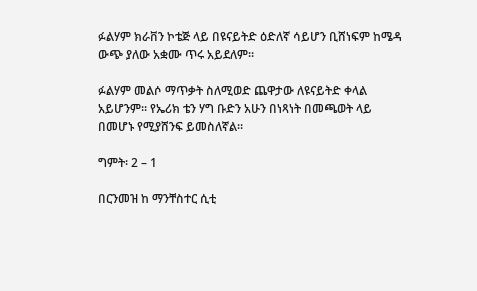ፉልሃም ክራቨን ኮቴጅ ላይ በዩናይትድ ዕድለኛ ሳይሆን ቢሸነፍም ከሜዳ ውጭ ያለው አቋሙ ጥሩ አይደለም።

ፉልሃም መልሶ ማጥቃት ስለሚወድ ጨዋታው ለዩናይትድ ቀላል አይሆንም። የኤሪክ ቴን ሃግ ቡድን አሁን በነጻነት በመጫወት ላይ በመሆኑ የሚያሸንፍ ይመስለኛል።

ግምት፡ 2 – 1

በርንመዝ ከ ማንቸስተር ሲቲ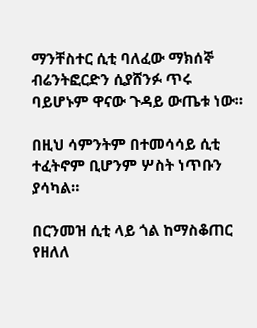ማንቸስተር ሲቲ ባለፈው ማክሰኞ ብሬንትፎርድን ሲያሸንፉ ጥሩ ባይሆኑም ዋናው ጉዳይ ውጤቱ ነው።

በዚህ ሳምንትም በተመሳሳይ ሲቲ ተፈትኖም ቢሆንም ሦስት ነጥቡን ያሳካል።

በርንመዝ ሲቲ ላይ ጎል ከማስቆጠር የዘለለ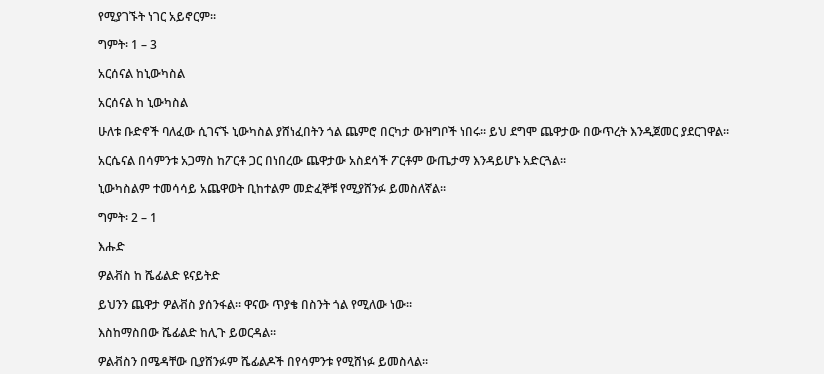የሚያገኙት ነገር አይኖርም።

ግምት፡ 1 – 3

አርሰናል ከኒውካስል

አርሰናል ከ ኒውካስል

ሁለቱ ቡድኖች ባለፈው ሲገናኙ ኒውካስል ያሸነፈበትን ጎል ጨምሮ በርካታ ውዝግቦች ነበሩ። ይህ ደግሞ ጨዋታው በውጥረት እንዲጀመር ያደርገዋል።

አርሴናል በሳምንቱ አጋማስ ከፖርቶ ጋር በነበረው ጨዋታው አስደሳች ፖርቶም ውጤታማ እንዳይሆኑ አድርጓል።

ኒውካስልም ተመሳሳይ አጨዋወት ቢከተልም መድፈኞቹ የሚያሸንፉ ይመስለኛል።

ግምት፡ 2 – 1

እሑድ

ዎልቭስ ከ ሼፊልድ ዩናይትድ

ይህንን ጨዋታ ዎልቭስ ያሰንፋል። ዋናው ጥያቄ በስንት ጎል የሚለው ነው።

እስከማስበው ሼፊልድ ከሊጉ ይወርዳል።

ዎልቭስን በሜዳቸው ቢያሸንፉም ሼፊልዶች በየሳምንቱ የሚሸነፉ ይመስላል።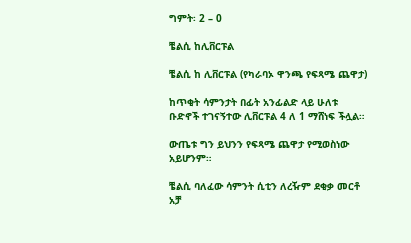ግምት፡ 2 – 0

ቼልሲ ከሊቨርፑል

ቼልሲ ከ ሊቨርፑል (የካራባኦ ዋንጫ የፍጻሜ ጨዋታ)

ከጥቂት ሳምንታት በፊት አንፊልድ ላይ ሁለቱ ቡድኖች ተገናኝተው ሊቨርፑል 4 ለ 1 ማሸነፍ ችሏል።

ውጤቱ ግን ይህንን የፍጻሜ ጨዋታ የሚወስነው አይሆንም።

ቼልሲ ባለፈው ሳምንት ሲቲን ለረዥም ደቂቃ መርቶ አቻ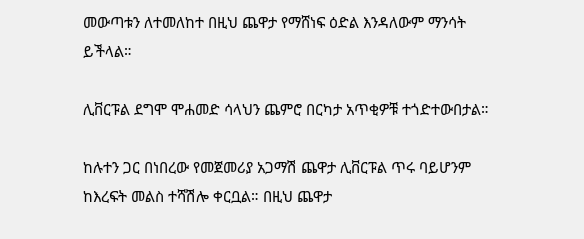መውጣቱን ለተመለከተ በዚህ ጨዋታ የማሸነፍ ዕድል እንዳለውም ማንሳት ይችላል።

ሊቨርፑል ደግሞ ሞሐመድ ሳላህን ጨምሮ በርካታ አጥቂዎቹ ተጎድተውበታል።

ከሉተን ጋር በነበረው የመጀመሪያ አጋማሽ ጨዋታ ሊቨርፑል ጥሩ ባይሆንም ከእረፍት መልስ ተሻሽሎ ቀርቧል። በዚህ ጨዋታ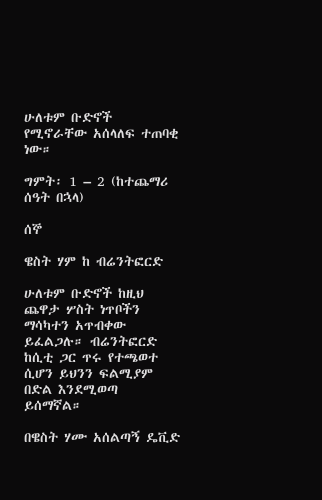ሁለቱም ቡድኖች የሚኖራቸው አሰላለፍ ተጠባቂ ነው።

ግምት፡ 1 – 2 (ከተጨማሪ ሰዓት በኋላ)

ሰኞ

ዌስት ሃም ከ ብሬንትፎርድ

ሁለቱም ቡድኖች ከዚህ ጨዋታ ሦስት ነጥቦችን ማሳካተን አጥብቀው ይፈልጋሉ። ብሬንትፎርድ ከሲቲ ጋር ጥሩ የተጫወተ ሲሆን ይህንን ፍልሚያም በድል እንደሚወጣ ይሰማኛል።

በዌስት ሃሙ አሰልጣኝ ዴቪድ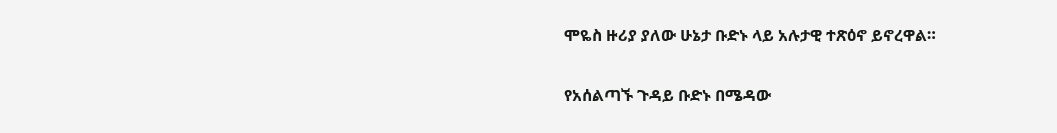ሞዬስ ዙሪያ ያለው ሁኔታ ቡድኑ ላይ አሉታዊ ተጽዕኖ ይኖረዋል።

የአሰልጣኙ ጉዳይ ቡድኑ በሜዳው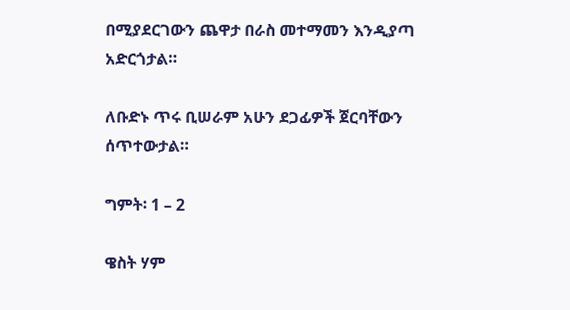በሚያደርገውን ጨዋታ በራስ መተማመን እንዲያጣ አድርጎታል።

ለቡድኑ ጥሩ ቢሠራም አሁን ደጋፊዎች ጀርባቸውን ሰጥተውታል።

ግምት፡ 1 – 2

ዌስት ሃም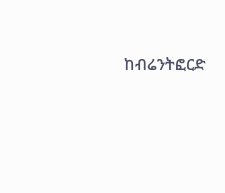ከብሬንትፎርድ